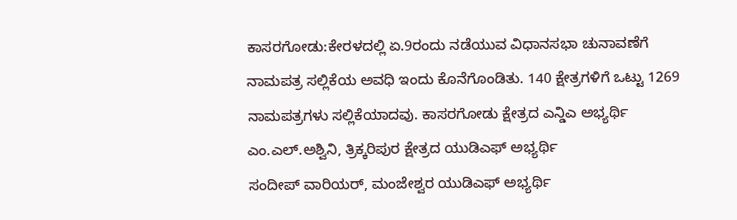ಕಾಸರಗೋಡು:ಕೇರಳದಲ್ಲಿ ಏ.9ರಂದು ನಡೆಯುವ ವಿಧಾನಸಭಾ ಚುನಾವಣೆಗೆ ನಾಮಪತ್ರ ಸಲ್ಲಿಕೆಯ ಅವಧಿ ಇಂದು ಕೊನೆಗೊಂಡಿತು. 140 ಕ್ಷೇತ್ರಗಳಿಗೆ ಒಟ್ಟು 1269 ನಾಮಪತ್ರಗಳು ಸಲ್ಲಿಕೆಯಾದವು. ಕಾಸರಗೋಡು ಕ್ಷೇತ್ರದ ಎನ್ಡಿಎ ಅಭ್ಯರ್ಥಿ ಎಂ.ಎಲ್.ಅಶ್ವಿನಿ, ತ್ರಿಕ್ಕರಿಪುರ ಕ್ಷೇತ್ರದ ಯುಡಿಎಫ್ ಅಭ್ಯರ್ಥಿ
ಸಂದೀಪ್ ವಾರಿಯರ್, ಮಂಜೇಶ್ವರ ಯುಡಿಎಫ್ ಅಭ್ಯರ್ಥಿ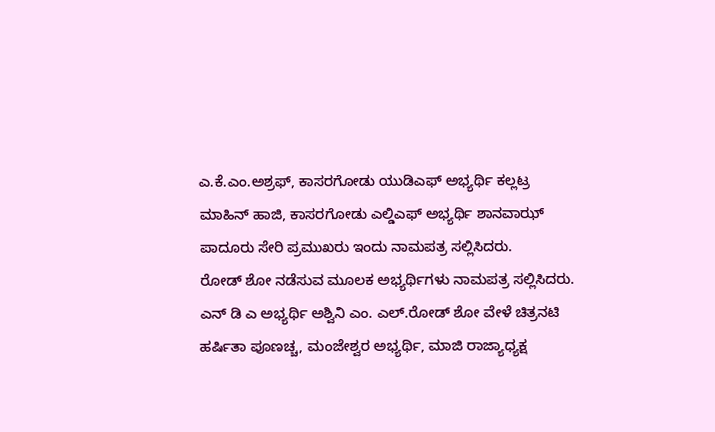ಎ.ಕೆ.ಎಂ.ಅಶ್ರಫ್, ಕಾಸರಗೋಡು ಯುಡಿಎಫ್ ಅಭ್ಯರ್ಥಿ ಕಲ್ಲಟ್ರ ಮಾಹಿನ್ ಹಾಜಿ, ಕಾಸರಗೋಡು ಎಲ್ಡಿಎಫ್ ಅಭ್ಯರ್ಥಿ ಶಾನವಾಝ್ ಪಾದೂರು ಸೇರಿ ಪ್ರಮುಖರು ಇಂದು ನಾಮಪತ್ರ ಸಲ್ಲಿಸಿದರು.
ರೋಡ್ ಶೋ ನಡೆಸುವ ಮೂಲಕ ಅಭ್ಯರ್ಥಿಗಳು ನಾಮಪತ್ರ ಸಲ್ಲಿಸಿದರು.
ಎನ್ ಡಿ ಎ ಅಭ್ಯರ್ಥಿ ಅಶ್ವಿನಿ ಎಂ. ಎಲ್.ರೋಡ್ ಶೋ ವೇಳೆ ಚಿತ್ರನಟಿ ಹರ್ಷಿತಾ ಪೂಣಚ್ಚ, ಮಂಜೇಶ್ವರ ಅಭ್ಯರ್ಥಿ, ಮಾಜಿ ರಾಜ್ಯಾಧ್ಯಕ್ಷ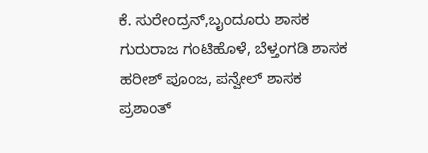ಕೆ. ಸುರೇಂದ್ರನ್,ಬೖಂದೂರು ಶಾಸಕ ಗುರುರಾಜ ಗಂಟಿಹೊಳೆ, ಬೆಳ್ತಂಗಡಿ ಶಾಸಕ ಹರೀಶ್ ಪೂಂಜ, ಪನ್ವೇಲ್ ಶಾಸಕ ಪ್ರಶಾಂತ್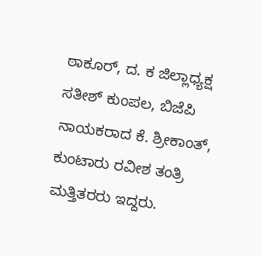ಠಾಕೂರ್, ದ. ಕ ಜಿಲ್ಲಾಧ್ಯಕ್ಷ ಸತೀಶ್ ಕುಂಪಲ, ಬಿಜೆಪಿ ನಾಯಕರಾದ ಕೆ. ಶ್ರೀಕಾಂತ್, ಕುಂಟಾರು ರವೀಶ ತಂತ್ರಿ ಮತ್ತಿತರರು ಇದ್ದರು.